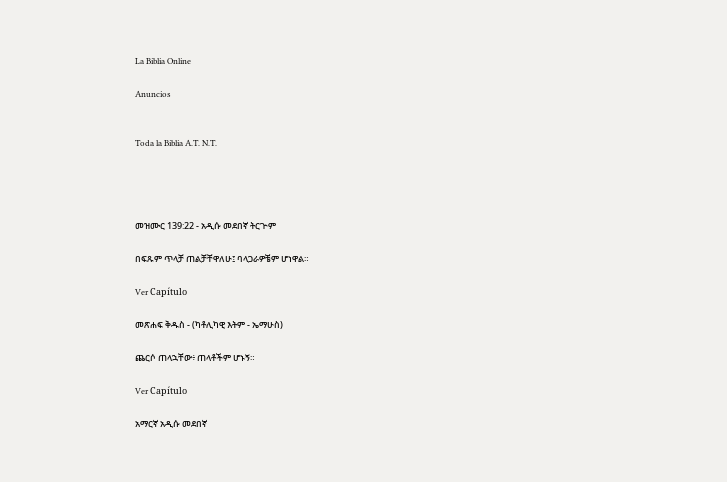La Biblia Online

Anuncios


Toda la Biblia A.T. N.T.




መዝሙር 139:22 - አዲሱ መደበኛ ትርጒም

በፍጹም ጥላቻ ጠልቻቸዋለሁ፤ ባላጋራዎቼም ሆነዋል።

Ver Capítulo

መጽሐፍ ቅዱስ - (ካቶሊካዊ እትም - ኤማሁስ)

ጨርሶ ጠላኋቸው፥ ጠላቶችም ሆኑኝ።

Ver Capítulo

አማርኛ አዲሱ መደበኛ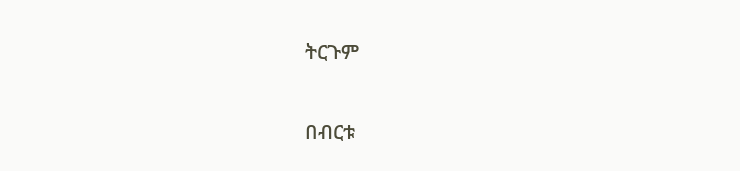ትርጉም

በብርቱ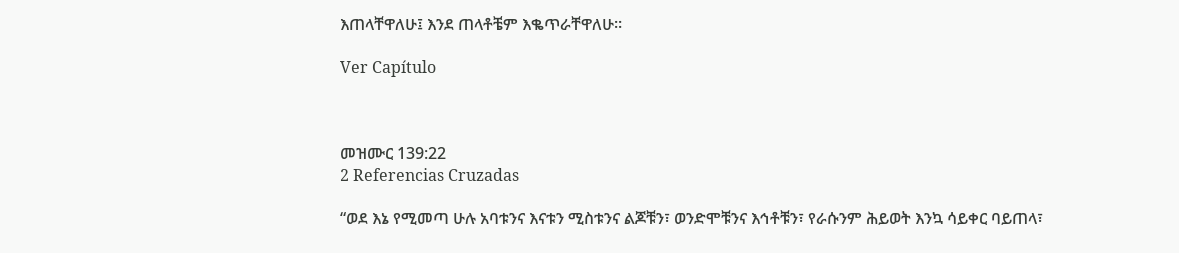እጠላቸዋለሁ፤ እንደ ጠላቶቼም እቈጥራቸዋለሁ።

Ver Capítulo



መዝሙር 139:22
2 Referencias Cruzadas

“ወደ እኔ የሚመጣ ሁሉ አባቱንና እናቱን ሚስቱንና ልጆቹን፣ ወንድሞቹንና እኅቶቹን፣ የራሱንም ሕይወት እንኳ ሳይቀር ባይጠላ፣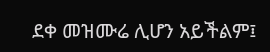ደቀ መዝሙሬ ሊሆን አይችልም፤